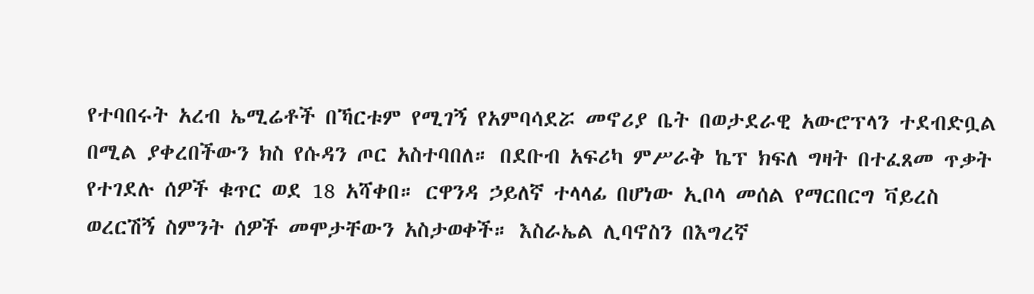የተባበሩት አረብ ኤሚሬቶች በኻርቱም የሚገኝ የአምባሳደሯ መኖሪያ ቤት በወታደራዊ አውሮፕላን ተደብድቧል በሚል ያቀረበችውን ክስ የሱዳን ጦር አስተባበለ። በደቡብ አፍሪካ ምሥራቅ ኬፕ ክፍለ ግዛት በተፈጸመ ጥቃት የተገደሉ ሰዎች ቁጥር ወደ 18 አሻቀበ። ርዋንዳ ኃይለኛ ተላላፊ በሆነው ኢቦላ መሰል የማርበርግ ቫይረስ ወረርሽኝ ስምንት ሰዎች መሞታቸውን አስታወቀች። እስራኤል ሊባኖስን በእግረኛ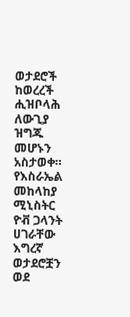ወታደሮች ከወረረች ሒዝቦላሕ ለውጊያ ዝግጁ መሆኑን አስታወቀ። የእስራኤል መከላከያ ሚኒስትር ዮቭ ጋላንት ሀገራቸው እግረኛ ወታደሮቿን ወደ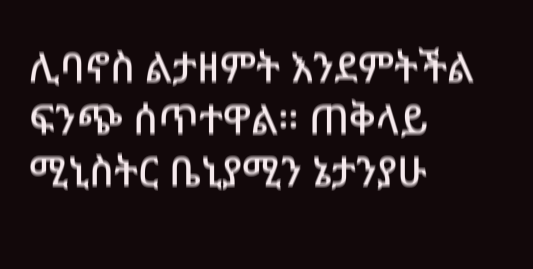ሊባኖስ ልታዘምት እንደምትችል ፍንጭ ሰጥተዋል። ጠቅላይ ሚኒስትር ቤኒያሚን ኔታንያሁ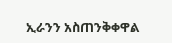ኢራንን አስጠንቅቀዋል